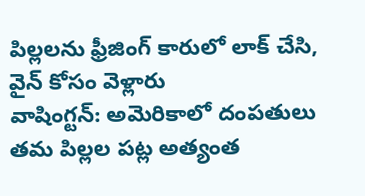పిల్లలను ఫ్రీజింగ్ కారులో లాక్ చేసి, వైన్ కోసం వెళ్లారు
వాషింగ్టన్: అమెరికాలో దంపతులు తమ పిల్లల పట్ల అత్యంత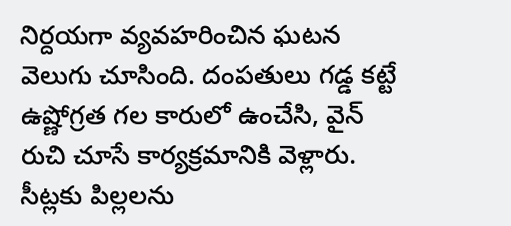నిర్దయగా వ్యవహరించిన ఘటన వెలుగు చూసింది. దంపతులు గడ్డ కట్టే ఉష్ణోగ్రత గల కారులో ఉంచేసి, వైన్ రుచి చూసే కార్యక్రమానికి వెళ్లారు. సీట్లకు పిల్లలను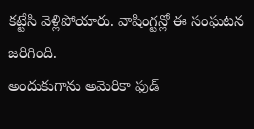కట్టేసి వెళ్లిపోయారు. వాషింగ్టన్లో ఈ సంఘటన జరిగింది.
అందుకుగాను అమెరికా ఫుడ్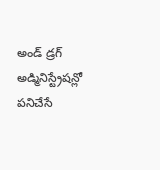అండ్ డ్రగ్ అడ్మినిస్ట్రేషన్లో పనిచేసే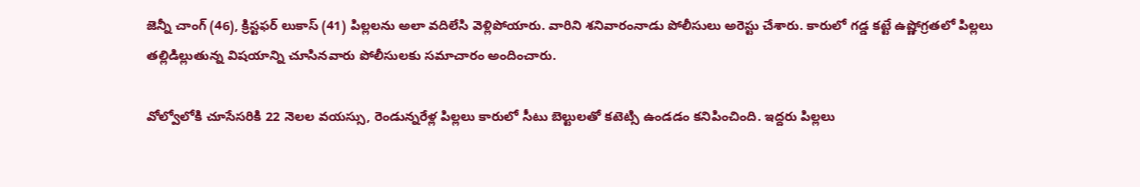జెన్నీ చాంగ్ (46), క్రిస్టఫర్ లుకాస్ (41) పిల్లలను అలా వదిలేసి వెళ్లిపోయారు. వారిని శనివారంనాడు పోలీసులు అరెస్టు చేశారు. కారులో గడ్డ కట్టే ఉష్ణోగ్రతలో పిల్లలు తల్లిడిల్లుతున్న విషయాన్ని చూసినవారు పోలీసులకు సమాచారం అందించారు.

వోల్వోలోకి చూసేసరికి 22 నెలల వయస్సు, రెండున్నరేళ్ల పిల్లలు కారులో సీటు బెల్టులతో కటెట్సి ఉండడం కనిపించింది. ఇద్దరు పిల్లలు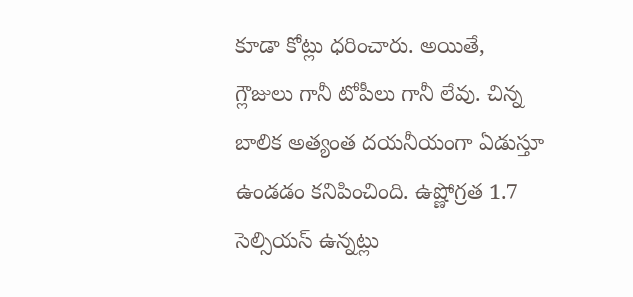కూడా కోట్లు ధరించారు. అయితే, గ్లౌజులు గానీ టోపీలు గానీ లేవు. చిన్న బాలిక అత్యంత దయనీయంగా ఏడుస్తూ ఉండడం కనిపించింది. ఉష్ణోగ్రత 1.7 సెల్సియస్ ఉన్నట్లు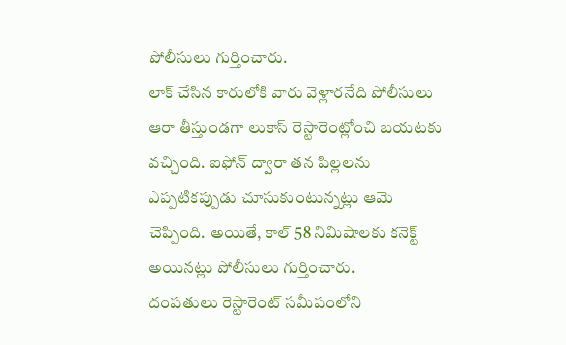పోలీసులు గుర్తించారు.
లాక్ చేసిన కారులోకి వారు వెళ్లారనేది పోలీసులు ఆరా తీస్తుండగా లుకాస్ రెస్టారెంట్లోంచి బయటకు వచ్చింది. ఐఫోన్ ద్వారా తన పిల్లలను ఎప్పటికప్పుడు చూసుకుంటున్నట్లు ఆమె చెప్పింది. అయితే, కాల్ 58 నిమిషాలకు కనెక్ట్ అయినట్లు పోలీసులు గుర్తించారు.
దంపతులు రెస్టారెంట్ సమీపంలోని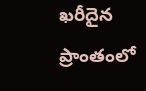ఖరీదైన ప్రాంతంలో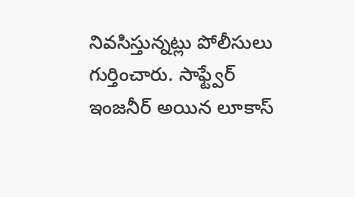నివసిస్తున్నట్లు పోలీసులు గుర్తించారు. సాఫ్ట్వేర్ ఇంజనీర్ అయిన లూకాస్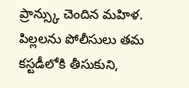ప్రాన్స్కు చెందిన మహిళ. పిల్లలను పోలీసులు తమ కస్టడీలోకి తీసుకుని,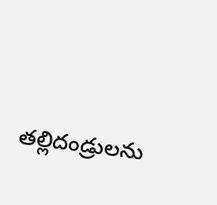తల్లిదండ్రులను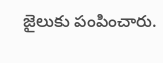జైలుకు పంపించారు.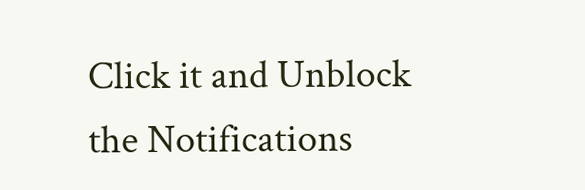Click it and Unblock the Notifications